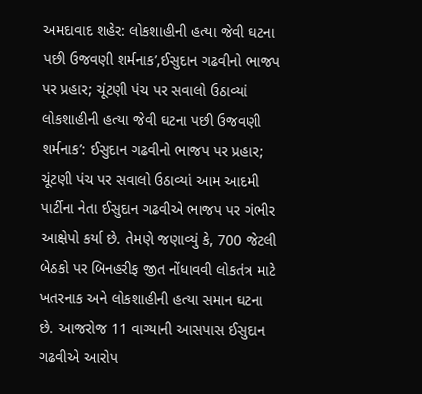અમદાવાદ શહેર: લોકશાહીની હત્યા જેવી ઘટના પછી ઉજવણી શર્મનાક’,ઈસુદાન ગઢવીનો ભાજપ પર પ્રહાર; ચૂંટણી પંચ પર સવાલો ઉઠાવ્યાં
લોકશાહીની હત્યા જેવી ઘટના પછી ઉજવણી શર્મનાક’: ઈસુદાન ગઢવીનો ભાજપ પર પ્રહાર; ચૂંટણી પંચ પર સવાલો ઉઠાવ્યાં આમ આદમી પાર્ટીના નેતા ઈસુદાન ગઢવીએ ભાજપ પર ગંભીર આક્ષેપો કર્યા છે. તેમણે જણાવ્યું કે, 700 જેટલી બેઠકો પર બિનહરીફ જીત નોંધાવવી લોકતંત્ર માટે ખતરનાક અને લોકશાહીની હત્યા સમાન ઘટના છે. આજરોજ 11 વાગ્યાની આસપાસ ઈસુદાન ગઢવીએ આરોપ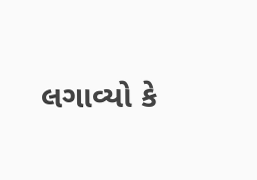લગાવ્યો કે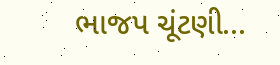ભાજપ ચૂંટણી...